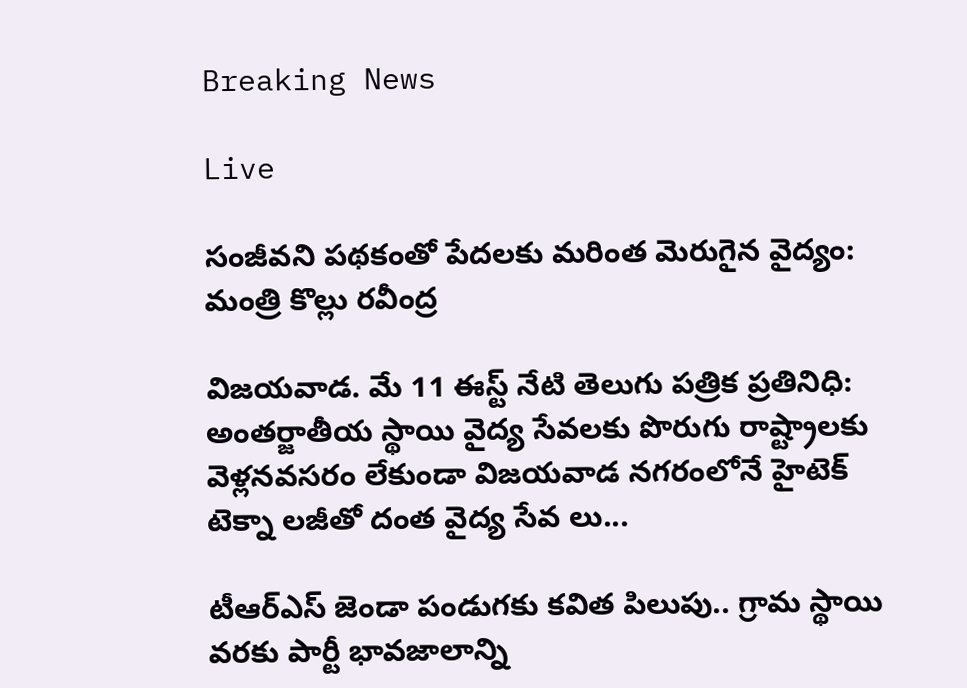Breaking News

Live

సంజీవ‌ని ప‌థ‌కంతో పేద‌ల‌కు మ‌రింత మెరుగైన వైద్యం: మంత్రి కొల్లు ర‌వీంద్ర

విజ‌య‌వాడ‌. మే 11 ఈస్ట్ నేటి తెలుగు పత్రిక ప్రతినిధి: అంత‌ర్జాతీయ స్థాయి వైద్య సేవ‌ల‌కు పొరుగు రాష్ట్రాల‌కు వెళ్ల‌న‌వ‌స‌రం లేకుండా విజ‌య‌వాడ న‌గ‌రంలోనే హైటెక్‌ టెక్నా ల‌జీతో దంత వైద్య సేవ‌ లు...

టీఆర్ఎస్ జెండా పండుగకు కవిత పిలుపు.. గ్రామ స్థాయి వరకు పార్టీ భావజాలాన్ని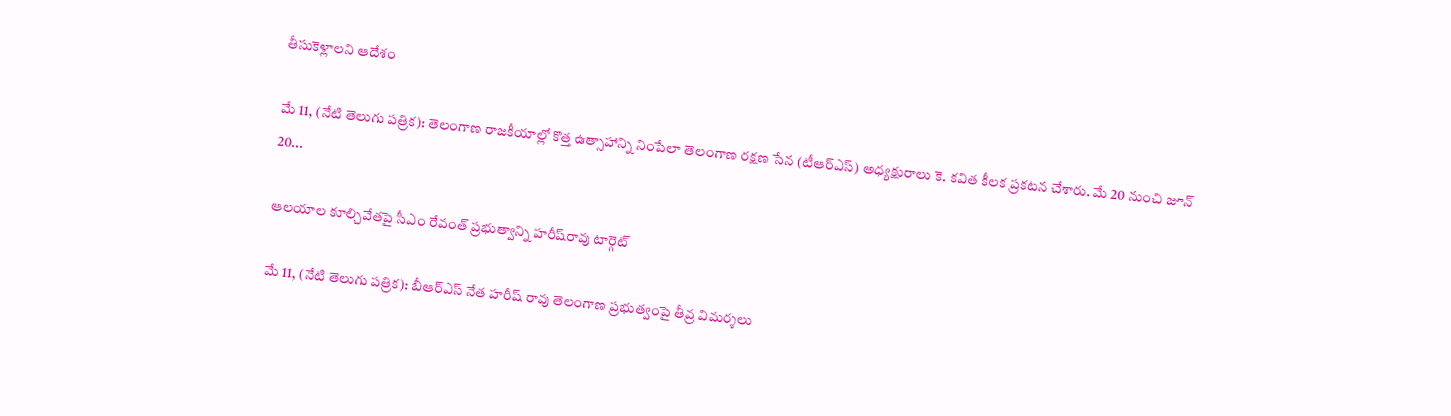తీసుకెళ్లాలని ఆదేశం

మే 11, (నేటి తెలుగు పత్రిక): తెలంగాణ రాజకీయాల్లో కొత్త ఉత్సాహాన్ని నింపేలా తెలంగాణ రక్షణ సేన (టీఆర్ఎస్) అధ్యక్షురాలు కె. కవిత కీలక ప్రకటన చేశారు. మే 20 నుంచి జూన్ 20...

ఆలయాల కూల్చివేతపై సీఎం రేవంత్ ప్రభుత్వాన్ని హరీష్‌రావు టార్గెట్

మే 11, (నేటి తెలుగు పత్రిక): బీఆర్ఎస్ నేత హరీష్‌ రావు తెలంగాణ ప్రభుత్వం‌పై తీవ్ర విమర్శలు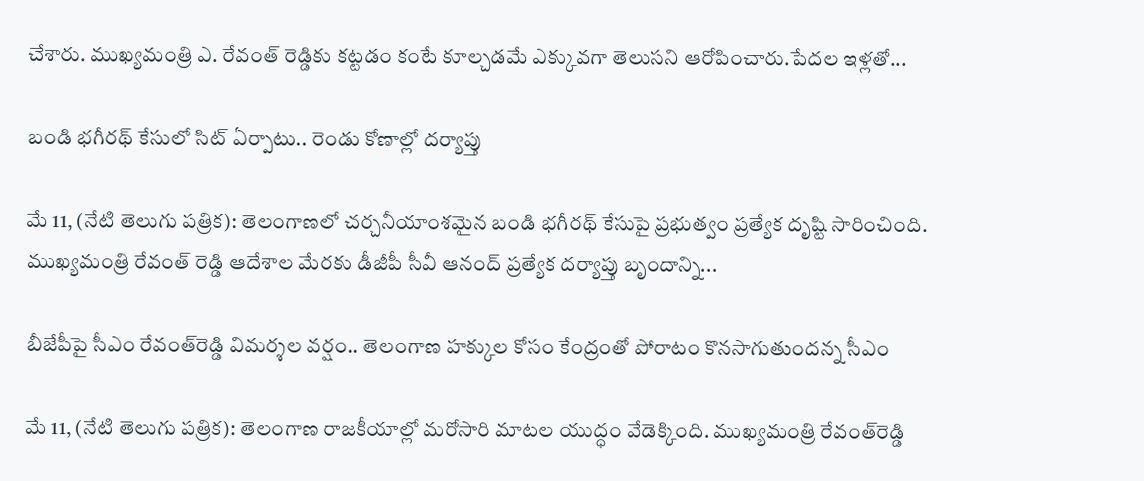చేశారు. ముఖ్యమంత్రి ఎ. రేవంత్ రెడ్డికు కట్టడం కంటే కూల్చడమే ఎక్కువగా తెలుసని ఆరోపించారు.పేదల ఇళ్లతో...

బండి భగీరథ్ కేసులో సిట్ ఏర్పాటు.. రెండు కోణాల్లో దర్యాప్తు

మే 11, (నేటి తెలుగు పత్రిక): తెలంగాణలో చర్చనీయాంశమైన బండి భగీరథ్ కేసుపై ప్రభుత్వం ప్రత్యేక దృష్టి సారించింది. ముఖ్యమంత్రి రేవంత్ రెడ్డి ఆదేశాల మేరకు డీజీపీ సీవీ ఆనంద్ ప్రత్యేక దర్యాప్తు బృందాన్ని...

బీజేపీపై సీఎం రేవంత్‌రెడ్డి విమర్శల వర్షం.. తెలంగాణ హక్కుల కోసం కేంద్రంతో పోరాటం కొనసాగుతుందన్న సీఎం

మే 11, (నేటి తెలుగు పత్రిక): తెలంగాణ రాజకీయాల్లో మరోసారి మాటల యుద్ధం వేడెక్కింది. ముఖ్యమంత్రి రేవంత్‌రెడ్డి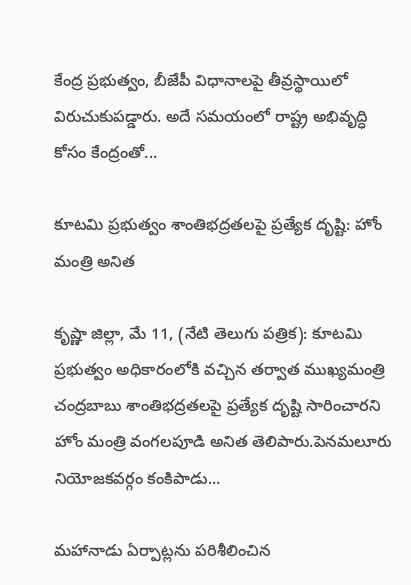కేంద్ర ప్రభుత్వం, బీజేపీ విధానాలపై తీవ్రస్థాయిలో విరుచుకుపడ్డారు. అదే సమయంలో రాష్ట్ర అభివృద్ధి కోసం కేంద్రంతో...

కూటమి ప్రభుత్వం శాంతిభద్రతలపై ప్రత్యేక దృష్టి: హోం మంత్రి అనిత

కృష్ణా జిల్లా, మే 11, (నేటి తెలుగు పత్రిక): కూటమి ప్రభుత్వం అధికారంలోకి వచ్చిన తర్వాత ముఖ్యమంత్రి చంద్రబాబు శాంతిభద్రతలపై ప్రత్యేక దృష్టి సారించారని హోం మంత్రి వంగలపూడి అనిత తెలిపారు.పెనమలూరు నియోజకవర్గం కంకిపాడు...

మహానాడు ఏర్పాట్లను పరిశీలించిన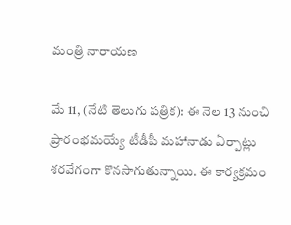మంత్రి నారాయణ

మే 11, (నేటి తెలుగు పత్రిక): ఈ నెల 13 నుంచి ప్రారంభమయ్యే టీడీపీ మహానాడు ఏర్పాట్లు శరవేగంగా కొనసాగుతున్నాయి. ఈ కార్యక్రమం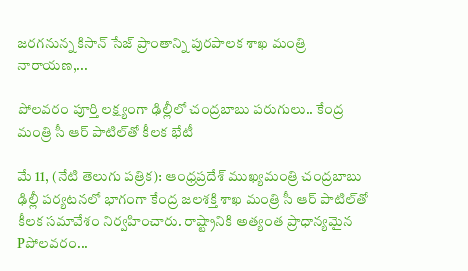జరగనున్న కిసాన్ సేజ్ ప్రాంతాన్ని పురపాలక శాఖ మంత్రి నారాయణ,...

పోలవరం పూర్తి లక్ష్యంగా ఢిల్లీలో చంద్రబాబు పరుగులు.. కేంద్ర మంత్రి సీ ఆర్ పాటిల్‌తో కీలక భేటీ

మే 11, (నేటి తెలుగు పత్రిక): ఆంధ్రప్రదేశ్ ముఖ్యమంత్రి చంద్రబాబు ఢిల్లీ పర్యటనలో భాగంగా కేంద్ర జలశక్తి శాఖ మంత్రి సీ ఆర్ పాటిల్‌తో కీలక సమావేశం నిర్వహించారు. రాష్ట్రానికి అత్యంత ప్రాధాన్యమైన Pపోలవరం...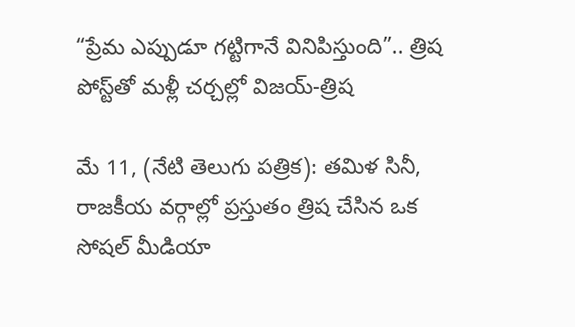“ప్రేమ ఎప్పుడూ గట్టిగానే వినిపిస్తుంది”.. త్రిష పోస్ట్‌తో మళ్లీ చర్చల్లో విజయ్-త్రిష

మే 11, (నేటి తెలుగు పత్రిక): తమిళ సినీ, రాజకీయ వర్గాల్లో ప్రస్తుతం త్రిష చేసిన ఒక సోషల్ మీడియా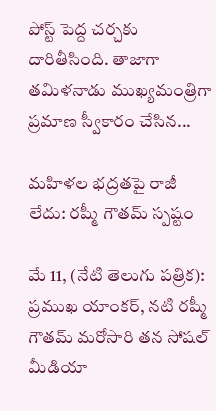పోస్ట్ పెద్ద చర్చకు దారితీసింది. తాజాగా తమిళనాడు ముఖ్యమంత్రిగా ప్రమాణ స్వీకారం చేసిన...

మహిళల భద్రతపై రాజీ లేదు: రష్మీ గౌతమ్ స్పష్టం

మే 11, (నేటి తెలుగు పత్రిక): ప్రముఖ యాంకర్‌, నటి రష్మీ గౌతమ్ మరోసారి తన సోషల్ మీడియా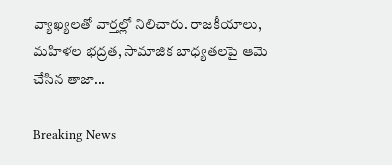వ్యాఖ్యలతో వార్తల్లో నిలిచారు. రాజకీయాలు, మహిళల భద్రత, సామాజిక బాధ్యతలపై ఆమె చేసిన తాజా...

Breaking News